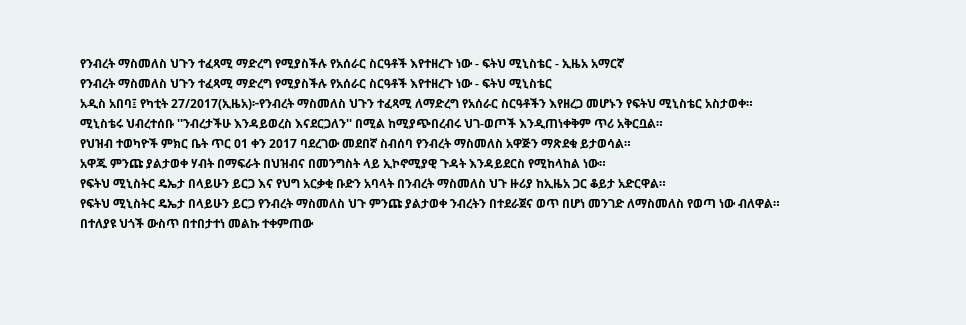የንብረት ማስመለስ ህጉን ተፈጻሚ ማድረግ የሚያስችሉ የአሰራር ስርዓቶች እየተዘረጉ ነው - ፍትህ ሚኒስቴር - ኢዜአ አማርኛ
የንብረት ማስመለስ ህጉን ተፈጻሚ ማድረግ የሚያስችሉ የአሰራር ስርዓቶች እየተዘረጉ ነው - ፍትህ ሚኒስቴር
አዲስ አበባ፤ የካቲት 27/2017(ኢዜአ)፦የንብረት ማስመለስ ህጉን ተፈጻሚ ለማድረግ የአሰራር ስርዓቶችን እየዘረጋ መሆኑን የፍትህ ሚኒስቴር አስታወቀ።
ሚኒስቴሩ ህብረተሰቡ ''ንብረታችሁ እንዳይወረስ እናደርጋለን'' በሚል ከሚያጭበረብሩ ህገ-ወጦች እንዲጠነቀቅም ጥሪ አቅርቧል።
የህዝብ ተወካዮች ምክር ቤት ጥር 01 ቀን 2017 ባደረገው መደበኛ ስብሰባ የንብረት ማስመለስ አዋጅን ማጽደቁ ይታወሳል።
አዋጁ ምንጩ ያልታወቀ ሃብት በማፍራት በህዝብና በመንግስት ላይ ኢኮኖሚያዊ ጉዳት እንዳይደርስ የሚከላከል ነው።
የፍትህ ሚኒስትር ዴኤታ በላይሁን ይርጋ እና የህግ አርቃቂ ቡድን አባላት በንብረት ማስመለስ ህጉ ዙሪያ ከኢዜአ ጋር ቆይታ አድርዋል።
የፍትህ ሚኒስትር ዴኤታ በላይሁን ይርጋ የንብረት ማስመለስ ህጉ ምንጩ ያልታወቀ ንብረትን በተደራጀና ወጥ በሆነ መንገድ ለማስመለስ የወጣ ነው ብለዋል።
በተለያዩ ህጎች ውስጥ በተበታተነ መልኩ ተቀምጠው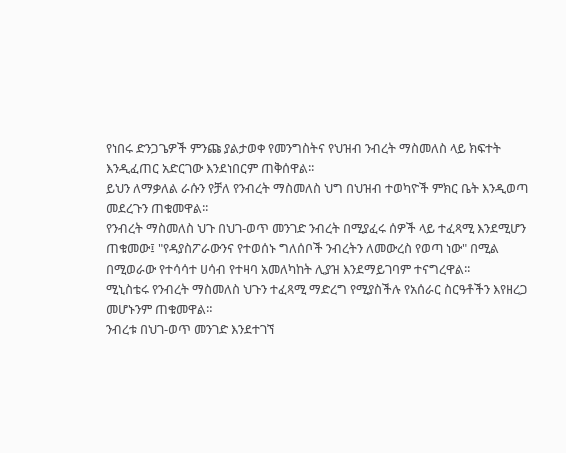የነበሩ ድንጋጌዎች ምንጩ ያልታወቀ የመንግስትና የህዝብ ንብረት ማስመለስ ላይ ክፍተት እንዲፈጠር አድርገው እንደነበርም ጠቅሰዋል፡፡
ይህን ለማቃለል ራሱን የቻለ የንብረት ማስመለስ ህግ በህዝብ ተወካዮች ምክር ቤት እንዲወጣ መደረጉን ጠቁመዋል፡፡
የንብረት ማስመለስ ህጉ በህገ-ወጥ መንገድ ንብረት በሚያፈሩ ሰዎች ላይ ተፈጻሚ እንደሚሆን ጠቁመው፤ "የዳያስፖራውንና የተወሰኑ ግለሰቦች ንብረትን ለመውረስ የወጣ ነው" በሚል በሚወራው የተሳሳተ ሀሳብ የተዛባ አመለካከት ሊያዝ እንደማይገባም ተናግረዋል፡፡
ሚኒስቴሩ የንብረት ማስመለስ ህጉን ተፈጻሚ ማድረግ የሚያስችሉ የአሰራር ስርዓቶችን እየዘረጋ መሆኑንም ጠቁመዋል።
ንብረቱ በህገ-ወጥ መንገድ እንደተገኘ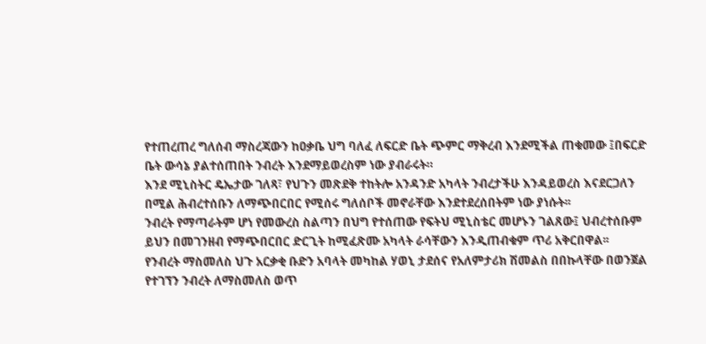የተጠረጠረ ግለሰብ ማስረጃውን ከዐቃቤ ህግ ባለፈ ለፍርድ ቤት ጭምር ማቅረብ እንደሚችል ጠቁመው ፤በፍርድ ቤት ውሳኔ ያልተሰጠበት ንብረት እንደማይወረስም ነው ያብራሩት።
እንደ ሚኒስትር ዴኤታው ገለጻ፣ የህጉን መጽደቅ ተከትሎ አንዳንድ አካላት ንብረታችሁ እንዳይወረስ እናደርጋለን በሚል ሕብረተሰቡን ለማጭበርበር የሚሰሩ ግለሰቦች መኖራቸው እንደተደረሰበትም ነው ያነሱት፡፡
ንብረት የማጣራትም ሆነ የመውረስ ስልጣን በህግ የተሰጠው የፍትህ ሚኒስቴር መሆኑን ገልጸው፤ ህብረተሰቡም ይህን በመገንዘብ የማጭበርበር ድርጊት ከሚፈጽሙ አካላት ራሳቸውን እንዲጠብቁም ጥሪ አቅርበዋል፡፡
የንብረት ማስመለስ ህጉ አርቃቂ ቡድን አባላት መካከል ሃወኒ ታደሰና የአለምታሪክ ሽመልስ በበኩላቸው በወንጀል የተገኘን ንብረት ለማስመለስ ወጥ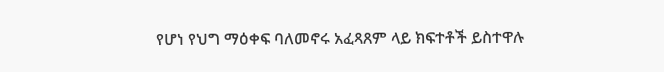የሆነ የህግ ማዕቀፍ ባለመኖሩ አፈጻጸም ላይ ክፍተቶች ይስተዋሉ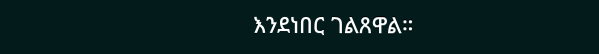እንደነበር ገልጸዋል።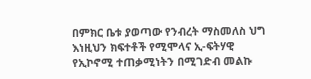በምክር ቤቱ ያወጣው የንብረት ማስመለስ ህግ እነዚህን ክፍተቶች የሚሞላና ኢ-ፍትሃዊ የኢኮኖሚ ተጠቃሚነትን በሚገድብ መልኩ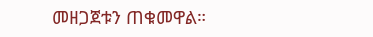መዘጋጀቱን ጠቁመዋል።